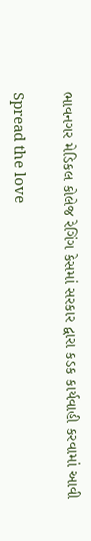ભાવનગર મેડિકલ કોલેજ રેગિંગ કેસમાં સરકાર દ્વારા કડક કાર્યવાહી કરવામાં આવી

Spread the love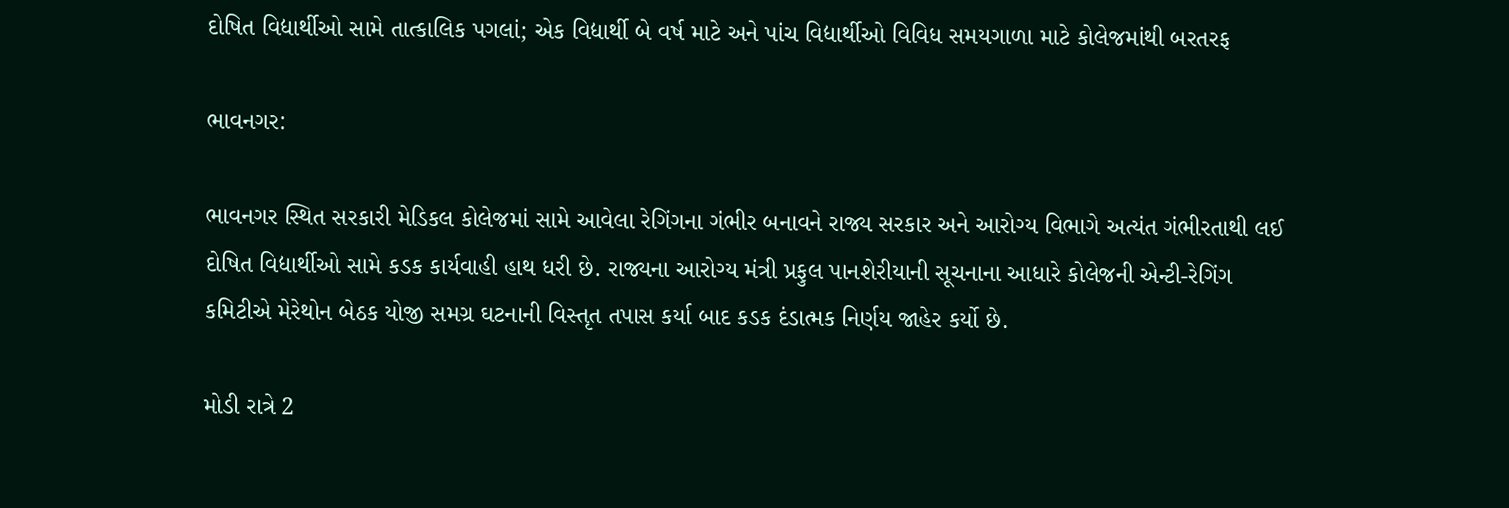દોષિત વિદ્યાર્થીઓ સામે તાત્કાલિક પગલાં; એક વિદ્યાર્થી બે વર્ષ માટે અને પાંચ વિદ્યાર્થીઓ વિવિધ સમયગાળા માટે કોલેજમાંથી બરતરફ

ભાવનગર:

ભાવનગર સ્થિત સરકારી મેડિકલ કોલેજમાં સામે આવેલા રેગિંગના ગંભીર બનાવને રાજ્ય સરકાર અને આરોગ્ય વિભાગે અત્યંત ગંભીરતાથી લઈ દોષિત વિદ્યાર્થીઓ સામે કડક કાર્યવાહી હાથ ધરી છે. રાજ્યના આરોગ્ય મંત્રી પ્રફુલ પાનશેરીયાની સૂચનાના આધારે કોલેજની એન્ટી-રેગિંગ કમિટીએ મેરેથોન બેઠક યોજી સમગ્ર ઘટનાની વિસ્તૃત તપાસ કર્યા બાદ કડક દંડાત્મક નિર્ણય જાહેર કર્યો છે.

મોડી રાત્રે 2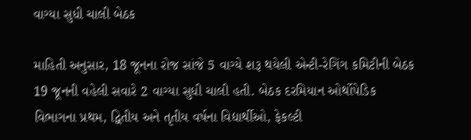વાગ્યા સુધી ચાલી બેઠક

માહિતી અનુસાર, 18 જૂનના રોજ સાંજે 5 વાગ્યે શરૂ થયેલી એન્ટી-રેગિંગ કમિટીની બેઠક 19 જૂનની વહેલી સવારે 2 વાગ્યા સુધી ચાલી હતી. બેઠક દરમિયાન ઓર્થોપેડિક વિભાગના પ્રથમ, દ્વિતીય અને તૃતીય વર્ષના વિદ્યાર્થીઓ, ફેકલ્ટી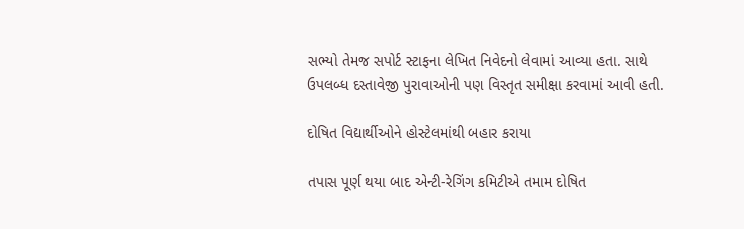સભ્યો તેમજ સપોર્ટ સ્ટાફના લેખિત નિવેદનો લેવામાં આવ્યા હતા. સાથે ઉપલબ્ધ દસ્તાવેજી પુરાવાઓની પણ વિસ્તૃત સમીક્ષા કરવામાં આવી હતી.

દોષિત વિદ્યાર્થીઓને હોસ્ટેલમાંથી બહાર કરાયા

તપાસ પૂર્ણ થયા બાદ એન્ટી-રેગિંગ કમિટીએ તમામ દોષિત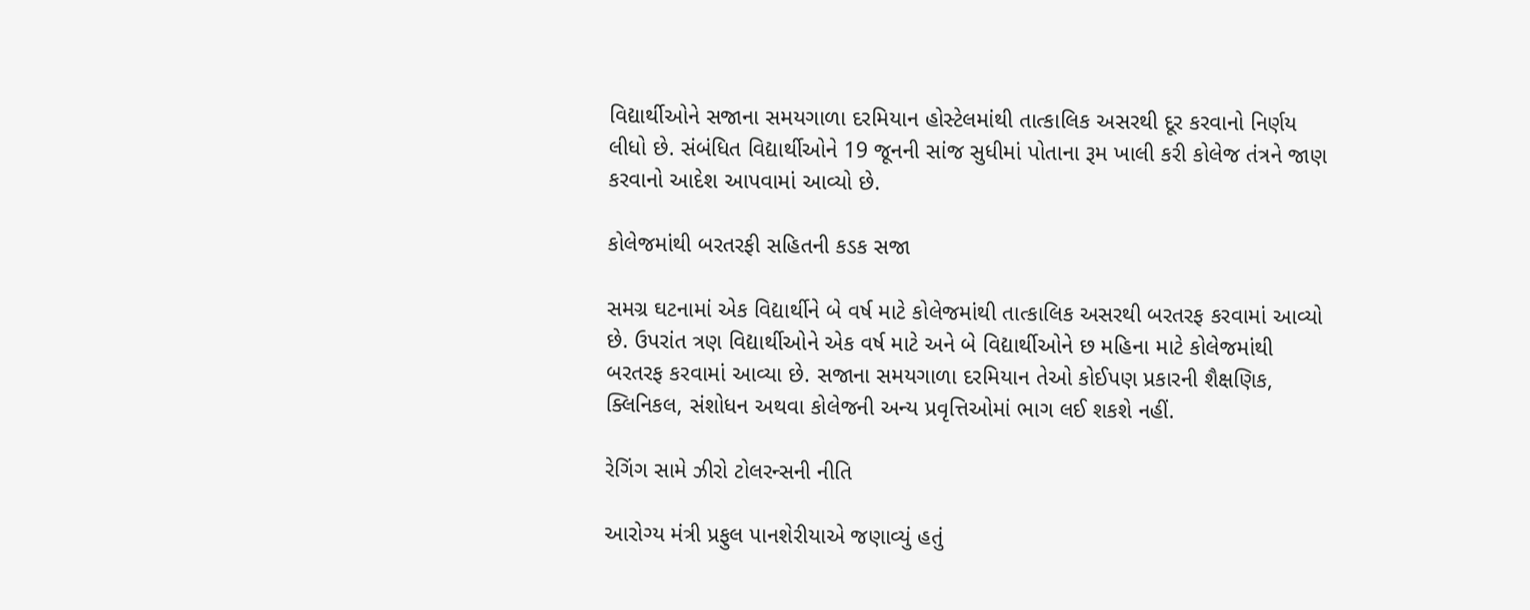વિદ્યાર્થીઓને સજાના સમયગાળા દરમિયાન હોસ્ટેલમાંથી તાત્કાલિક અસરથી દૂર કરવાનો નિર્ણય લીધો છે. સંબંધિત વિદ્યાર્થીઓને 19 જૂનની સાંજ સુધીમાં પોતાના રૂમ ખાલી કરી કોલેજ તંત્રને જાણ કરવાનો આદેશ આપવામાં આવ્યો છે.

કોલેજમાંથી બરતરફી સહિતની કડક સજા

સમગ્ર ઘટનામાં એક વિદ્યાર્થીને બે વર્ષ માટે કોલેજમાંથી તાત્કાલિક અસરથી બરતરફ કરવામાં આવ્યો છે. ઉપરાંત ત્રણ વિદ્યાર્થીઓને એક વર્ષ માટે અને બે વિદ્યાર્થીઓને છ મહિના માટે કોલેજમાંથી બરતરફ કરવામાં આવ્યા છે. સજાના સમયગાળા દરમિયાન તેઓ કોઈપણ પ્રકારની શૈક્ષણિક, ક્લિનિકલ, સંશોધન અથવા કોલેજની અન્ય પ્રવૃત્તિઓમાં ભાગ લઈ શકશે નહીં.

રેગિંગ સામે ઝીરો ટોલરન્સની નીતિ

આરોગ્ય મંત્રી પ્રફુલ પાનશેરીયાએ જણાવ્યું હતું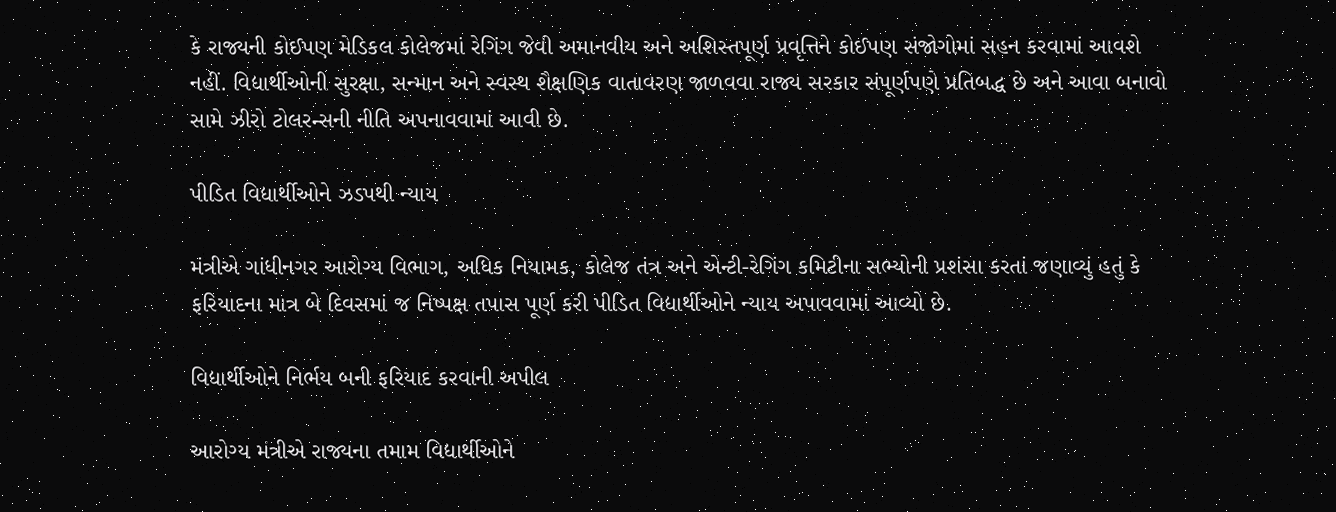કે રાજ્યની કોઈપણ મેડિકલ કોલેજમાં રેગિંગ જેવી અમાનવીય અને અશિસ્તપૂર્ણ પ્રવૃત્તિને કોઈપણ સંજોગોમાં સહન કરવામાં આવશે નહીં. વિદ્યાર્થીઓની સુરક્ષા, સન્માન અને સ્વસ્થ શૈક્ષણિક વાતાવરણ જાળવવા રાજ્ય સરકાર સંપૂર્ણપણે પ્રતિબદ્ધ છે અને આવા બનાવો સામે ઝીરો ટોલરન્સની નીતિ અપનાવવામાં આવી છે.

પીડિત વિદ્યાર્થીઓને ઝડપથી ન્યાય

મંત્રીએ ગાંધીનગર આરોગ્ય વિભાગ, અધિક નિયામક, કોલેજ તંત્ર અને એન્ટી-રેગિંગ કમિટીના સભ્યોની પ્રશંસા કરતાં જણાવ્યું હતું કે ફરિયાદના માત્ર બે દિવસમાં જ નિષ્પક્ષ તપાસ પૂર્ણ કરી પીડિત વિદ્યાર્થીઓને ન્યાય અપાવવામાં આવ્યો છે.

વિદ્યાર્થીઓને નિર્ભય બની ફરિયાદ કરવાની અપીલ

આરોગ્ય મંત્રીએ રાજ્યના તમામ વિદ્યાર્થીઓને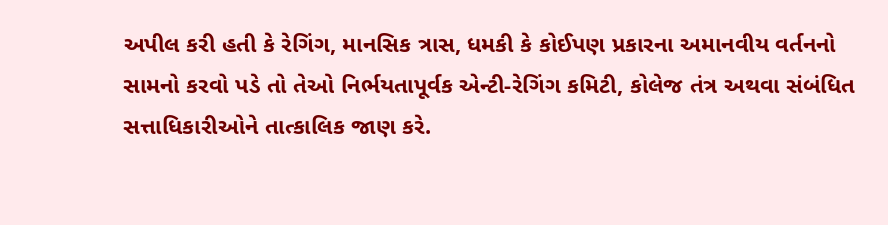અપીલ કરી હતી કે રેગિંગ, માનસિક ત્રાસ, ધમકી કે કોઈપણ પ્રકારના અમાનવીય વર્તનનો સામનો કરવો પડે તો તેઓ નિર્ભયતાપૂર્વક એન્ટી-રેગિંગ કમિટી, કોલેજ તંત્ર અથવા સંબંધિત સત્તાધિકારીઓને તાત્કાલિક જાણ કરે.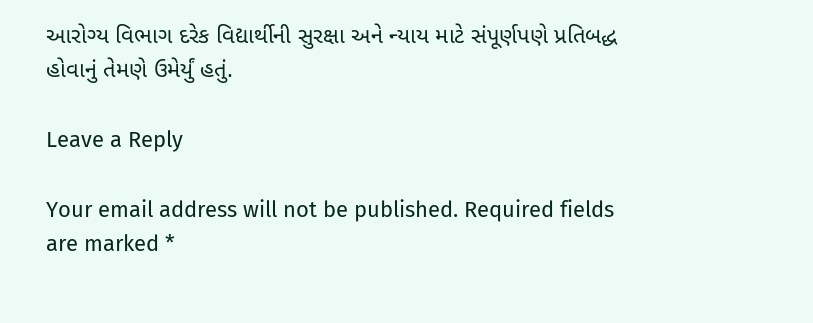આરોગ્ય વિભાગ દરેક વિદ્યાર્થીની સુરક્ષા અને ન્યાય માટે સંપૂર્ણપણે પ્રતિબદ્ધ હોવાનું તેમણે ઉમેર્યું હતું.

Leave a Reply

Your email address will not be published. Required fields are marked *